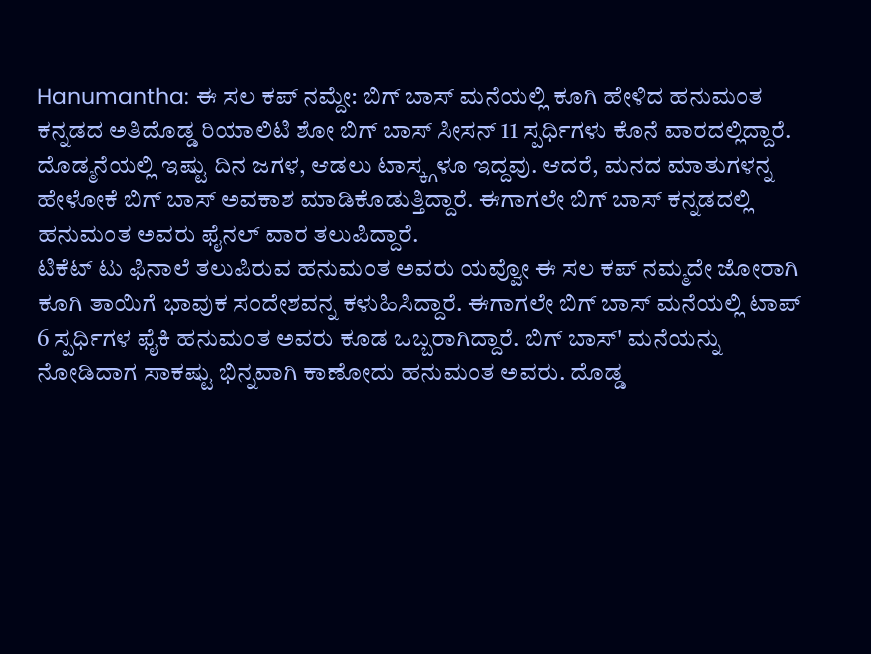Hanumantha: ಈ ಸಲ ಕಪ್ ನಮ್ದೇ: ಬಿಗ್ ಬಾಸ್ ಮನೆಯಲ್ಲಿ ಕೂಗಿ ಹೇಳಿದ ಹನುಮಂತ
ಕನ್ನಡದ ಅತಿದೊಡ್ಡ ರಿಯಾಲಿಟಿ ಶೋ ಬಿಗ್ ಬಾಸ್ ಸೀಸನ್ 11 ಸ್ಪರ್ಧಿಗಳು ಕೊನೆ ವಾರದಲ್ಲಿದ್ದಾರೆ. ದೊಡ್ಮನೆಯಲ್ಲಿ ಇಷ್ಟು ದಿನ ಜಗಳ, ಆಡಲು ಟಾಸ್ಕ್ಗಳೂ ಇದ್ದವು. ಆದರೆ, ಮನದ ಮಾತುಗಳನ್ನ ಹೇಳೋಕೆ ಬಿಗ್ ಬಾಸ್ ಅವಕಾಶ ಮಾಡಿಕೊಡುತ್ತಿದ್ದಾರೆ. ಈಗಾಗಲೇ ಬಿಗ್ ಬಾಸ್ ಕನ್ನಡದಲ್ಲಿ ಹನುಮಂತ ಅವರು ಫೈನಲ್ ವಾರ ತಲುಪಿದ್ದಾರೆ.
ಟಿಕೆಟ್ ಟು ಫಿನಾಲೆ ತಲುಪಿರುವ ಹನುಮಂತ ಅವರು ಯವ್ವೋ ಈ ಸಲ ಕಪ್ ನಮ್ಮದೇ ಜೋರಾಗಿ ಕೂಗಿ ತಾಯಿಗೆ ಭಾವುಕ ಸಂದೇಶವನ್ನ ಕಳುಹಿಸಿದ್ದಾರೆ. ಈಗಾಗಲೇ ಬಿಗ್ ಬಾಸ್ ಮನೆಯಲ್ಲಿ ಟಾಪ್ 6 ಸ್ಪರ್ಧಿಗಳ ಫೈಕಿ ಹನುಮಂತ ಅವರು ಕೂಡ ಒಬ್ಬರಾಗಿದ್ದಾರೆ. ಬಿಗ್ ಬಾಸ್' ಮನೆಯನ್ನು ನೋಡಿದಾಗ ಸಾಕಷ್ಟು ಭಿನ್ನವಾಗಿ ಕಾಣೋದು ಹನುಮಂತ ಅವರು. ದೊಡ್ಡ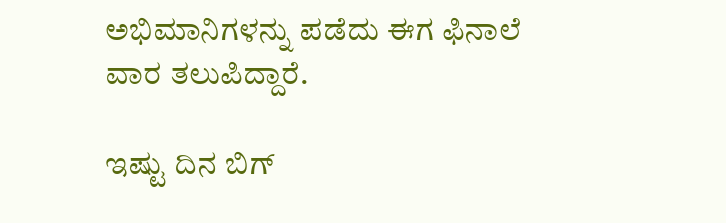ಅಭಿಮಾನಿಗಳನ್ನು ಪಡೆದು ಈಗ ಫಿನಾಲೆ ವಾರ ತಲುಪಿದ್ದಾರೆ.

ಇಷ್ಟು ದಿನ ಬಿಗ್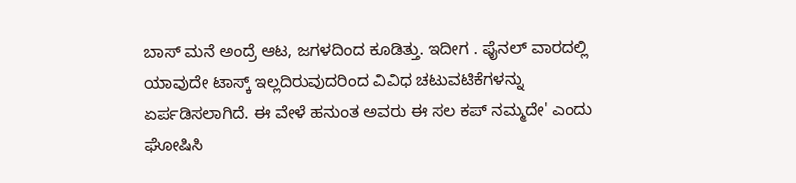ಬಾಸ್ ಮನೆ ಅಂದ್ರೆ ಆಟ, ಜಗಳದಿಂದ ಕೂಡಿತ್ತು. ಇದೀಗ . ಫೈನಲ್ ವಾರದಲ್ಲಿ ಯಾವುದೇ ಟಾಸ್ಕ್ ಇಲ್ಲದಿರುವುದರಿಂದ ವಿವಿಧ ಚಟುವಟಿಕೆಗಳನ್ನು ಏರ್ಪಡಿಸಲಾಗಿದೆ. ಈ ವೇಳೆ ಹನುಂತ ಅವರು ಈ ಸಲ ಕಪ್ ನಮ್ಮದೇ' ಎಂದು ಘೋಷಿಸಿ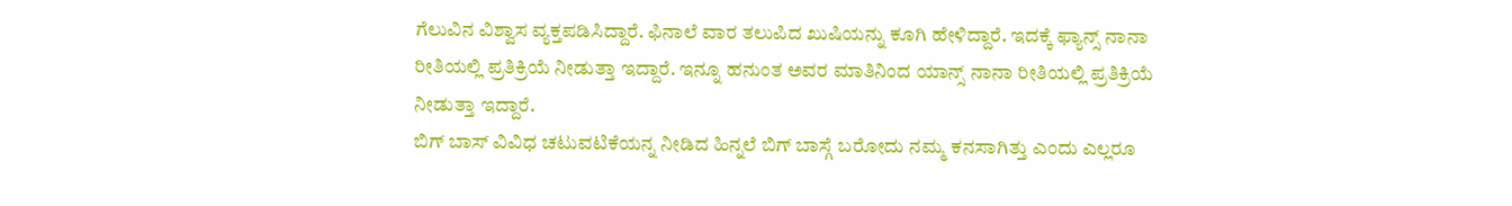ಗೆಲುವಿನ ವಿಶ್ವಾಸ ವ್ಯಕ್ತಪಡಿಸಿದ್ದಾರೆ. ಫಿನಾಲೆ ವಾರ ತಲುಪಿದ ಖುಷಿಯನ್ನು ಕೂಗಿ ಹೇಳಿದ್ದಾರೆ. ಇದಕ್ಕೆ ಫ್ಯಾನ್ಸ್ ನಾನಾ ರೀತಿಯಲ್ಲಿ ಪ್ರತಿಕ್ರಿಯೆ ನೀಡುತ್ತಾ ಇದ್ದಾರೆ. ಇನ್ನೂ ಹನುಂತ ಅವರ ಮಾತಿನಿಂದ ಯಾನ್ಸ್ ನಾನಾ ರೀತಿಯಲ್ಲಿ ಪ್ರತಿಕ್ರಿಯೆ ನೀಡುತ್ತಾ ಇದ್ದಾರೆ.
ಬಿಗ್ ಬಾಸ್ ವಿವಿಧ ಚಟುವಟಿಕೆಯನ್ನ ನೀಡಿದ ಹಿನ್ನಲೆ ಬಿಗ್ ಬಾಸ್ಗೆ ಬರೋದು ನಮ್ಮ ಕನಸಾಗಿತ್ತು ಎಂದು ಎಲ್ಲರೂ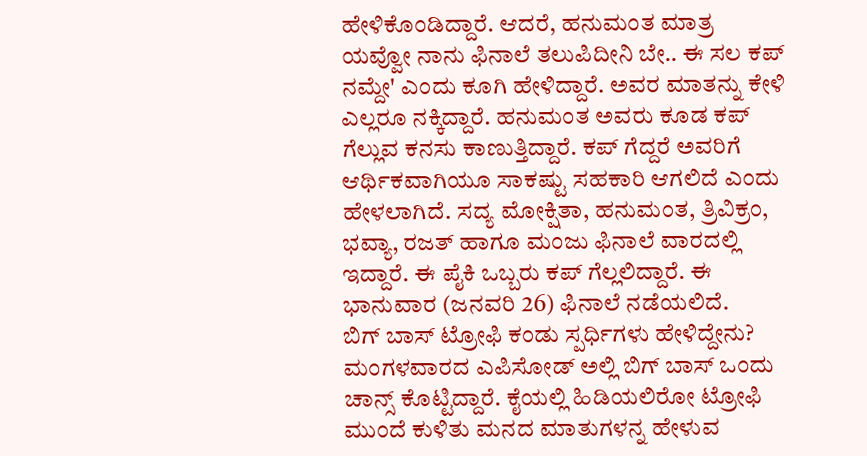ಹೇಳಿಕೊಂಡಿದ್ದಾರೆ. ಆದರೆ, ಹನುಮಂತ ಮಾತ್ರ ಯವ್ವೋ ನಾನು ಫಿನಾಲೆ ತಲುಪಿದೀನಿ ಬೇ.. ಈ ಸಲ ಕಪ್ ನಮ್ದೇ' ಎಂದು ಕೂಗಿ ಹೇಳಿದ್ದಾರೆ. ಅವರ ಮಾತನ್ನು ಕೇಳಿ ಎಲ್ಲರೂ ನಕ್ಕಿದ್ದಾರೆ. ಹನುಮಂತ ಅವರು ಕೂಡ ಕಪ್ ಗೆಲ್ಲುವ ಕನಸು ಕಾಣುತ್ತಿದ್ದಾರೆ. ಕಪ್ ಗೆದ್ದರೆ ಅವರಿಗೆ ಆರ್ಥಿಕವಾಗಿಯೂ ಸಾಕಷ್ಟು ಸಹಕಾರಿ ಆಗಲಿದೆ ಎಂದು ಹೇಳಲಾಗಿದೆ. ಸದ್ಯ ಮೋಕ್ಷಿತಾ, ಹನುಮಂತ, ತ್ರಿವಿಕ್ರಂ, ಭವ್ಯಾ, ರಜತ್ ಹಾಗೂ ಮಂಜು ಫಿನಾಲೆ ವಾರದಲ್ಲಿ ಇದ್ದಾರೆ. ಈ ಪೈಕಿ ಒಬ್ಬರು ಕಪ್ ಗೆಲ್ಲಲಿದ್ದಾರೆ. ಈ ಭಾನುವಾರ (ಜನವರಿ 26) ಫಿನಾಲೆ ನಡೆಯಲಿದೆ.
ಬಿಗ್ ಬಾಸ್ ಟ್ರೋಫಿ ಕಂಡು ಸ್ಪರ್ಧಿಗಳು ಹೇಳಿದ್ದೇನು?
ಮಂಗಳವಾರದ ಎಪಿಸೋಡ್ ಅಲ್ಲಿ ಬಿಗ್ ಬಾಸ್ ಒಂದು ಚಾನ್ಸ್ ಕೊಟ್ಟಿದ್ದಾರೆ. ಕೈಯಲ್ಲಿ ಹಿಡಿಯಲಿರೋ ಟ್ರೋಫಿ ಮುಂದೆ ಕುಳಿತು ಮನದ ಮಾತುಗಳನ್ನ ಹೇಳುವ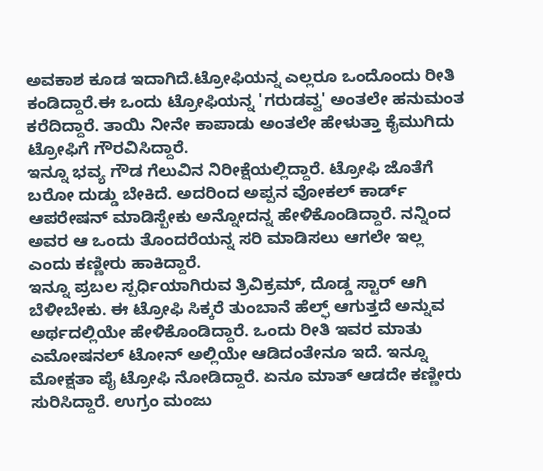ಅವಕಾಶ ಕೂಡ ಇದಾಗಿದೆ.ಟ್ರೋಫಿಯನ್ನ ಎಲ್ಲರೂ ಒಂದೊಂದು ರೀತಿ ಕಂಡಿದ್ದಾರೆ.ಈ ಒಂದು ಟ್ರೋಫಿಯನ್ನ 'ಗರುಡವ್ವ' ಅಂತಲೇ ಹನುಮಂತ ಕರೆದಿದ್ದಾರೆ. ತಾಯಿ ನೀನೇ ಕಾಪಾಡು ಅಂತಲೇ ಹೇಳುತ್ತಾ ಕೈಮುಗಿದು ಟ್ರೋಫಿಗೆ ಗೌರವಿಸಿದ್ದಾರೆ.
ಇನ್ನೂ ಭವ್ಯ ಗೌಡ ಗೆಲುವಿನ ನಿರೀಕ್ಷೆಯಲ್ಲಿದ್ದಾರೆ. ಟ್ರೋಫಿ ಜೊತೆಗೆ ಬರೋ ದುಡ್ಡು ಬೇಕಿದೆ. ಅದರಿಂದ ಅಪ್ಪನ ವೋಕಲ್ ಕಾರ್ಡ್ ಆಪರೇಷನ್ ಮಾಡಿಸ್ಬೇಕು ಅನ್ನೋದನ್ನ ಹೇಳಿಕೊಂಡಿದ್ದಾರೆ. ನನ್ನಿಂದ ಅವರ ಆ ಒಂದು ತೊಂದರೆಯನ್ನ ಸರಿ ಮಾಡಿಸಲು ಆಗಲೇ ಇಲ್ಲ ಎಂದು ಕಣ್ಣೀರು ಹಾಕಿದ್ದಾರೆ.
ಇನ್ನೂ ಪ್ರಬಲ ಸ್ಪರ್ಧಿಯಾಗಿರುವ ತ್ರಿವಿಕ್ರಮ್, ದೊಡ್ಡ ಸ್ಟಾರ್ ಆಗಿ ಬೆಳೀಬೇಕು. ಈ ಟ್ರೋಫಿ ಸಿಕ್ಕರೆ ತುಂಬಾನೆ ಹೆಲ್ಫ್ ಆಗುತ್ತದೆ ಅನ್ನುವ ಅರ್ಥದಲ್ಲಿಯೇ ಹೇಳಿಕೊಂಡಿದ್ದಾರೆ. ಒಂದು ರೀತಿ ಇವರ ಮಾತು ಎಮೋಷನಲ್ ಟೋನ್ ಅಲ್ಲಿಯೇ ಆಡಿದಂತೇನೂ ಇದೆ. ಇನ್ನೂ ಮೋಕ್ಷತಾ ಪೈ ಟ್ರೋಫಿ ನೋಡಿದ್ದಾರೆ. ಏನೂ ಮಾತ್ ಆಡದೇ ಕಣ್ಣೀರು ಸುರಿಸಿದ್ದಾರೆ. ಉಗ್ರಂ ಮಂಜು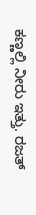ಕಣ್ಣಲ್ಲಿ ನೀರು ಇತ್ತು. ರಜತ್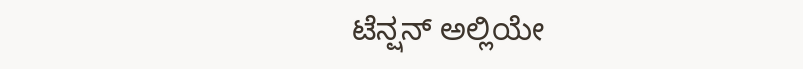ಟೆನ್ಷನ್ ಅಲ್ಲಿಯೇ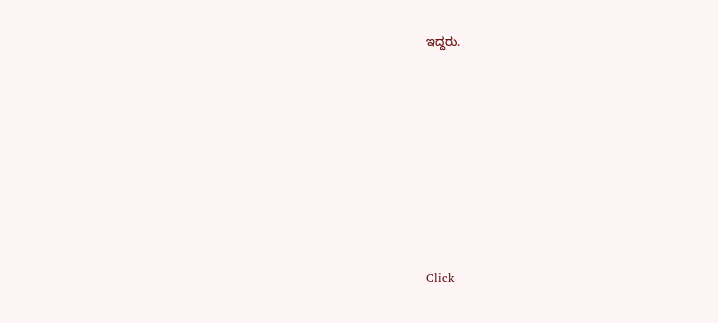ಇದ್ದರು.












Click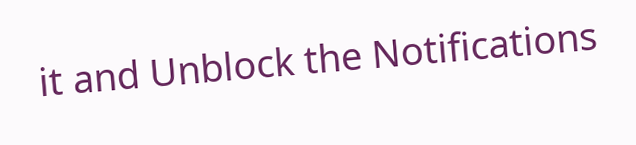it and Unblock the Notifications